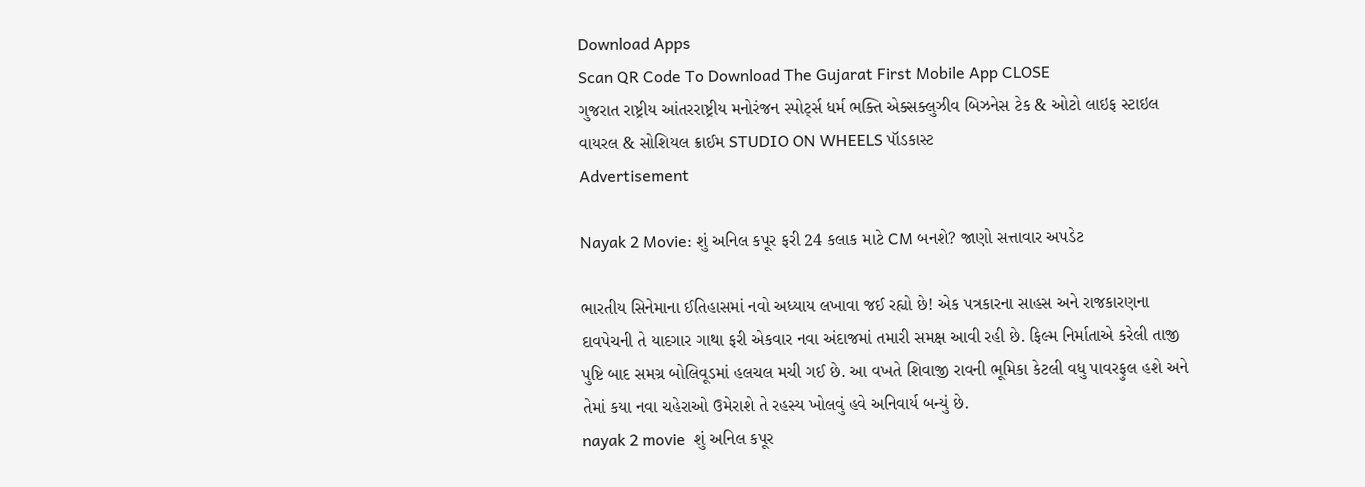Download Apps
Scan QR Code To Download The Gujarat First Mobile App CLOSE
ગુજરાત રાષ્ટ્રીય આંતરરાષ્ટ્રીય મનોરંજન સ્પોર્ટ્સ ધર્મ ભક્તિ એક્સક્લુઝીવ બિઝનેસ ટેક & ઓટો લાઇફ સ્ટાઇલ વાયરલ & સોશિયલ ક્રાઈમ STUDIO ON WHEELS પૉડકાસ્ટ
Advertisement

Nayak 2 Movie: શું અનિલ કપૂર ફરી 24 કલાક માટે CM બનશે? જાણો સત્તાવાર અપડેટ

ભારતીય સિનેમાના ઈતિહાસમાં નવો અધ્યાય લખાવા જઈ રહ્યો છે! એક પત્રકારના સાહસ અને રાજકારણના દાવપેચની તે યાદગાર ગાથા ફરી એકવાર નવા અંદાજમાં તમારી સમક્ષ આવી રહી છે. ફિલ્મ નિર્માતાએ કરેલી તાજી પુષ્ટિ બાદ સમગ્ર બોલિવૂડમાં હલચલ મચી ગઈ છે. આ વખતે શિવાજી રાવની ભૂમિકા કેટલી વધુ પાવરફુલ હશે અને તેમાં કયા નવા ચહેરાઓ ઉમેરાશે તે રહસ્ય ખોલવું હવે અનિવાર્ય બન્યું છે.
nayak 2 movie  શું અનિલ કપૂર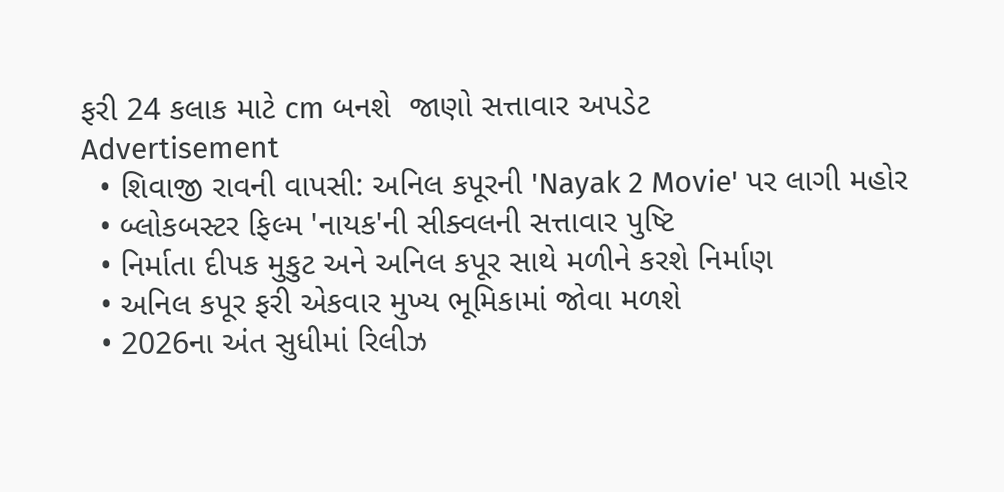ફરી 24 કલાક માટે cm બનશે  જાણો સત્તાવાર અપડેટ
Advertisement
  • શિવાજી રાવની વાપસી: અનિલ કપૂરની 'Nayak 2 Movie' પર લાગી મહોર
  • બ્લોકબસ્ટર ફિલ્મ 'નાયક'ની સીક્વલની સત્તાવાર પુષ્ટિ
  • નિર્માતા દીપક મુકુટ અને અનિલ કપૂર સાથે મળીને કરશે નિર્માણ
  • અનિલ કપૂર ફરી એકવાર મુખ્ય ભૂમિકામાં જોવા મળશે
  • 2026ના અંત સુધીમાં રિલીઝ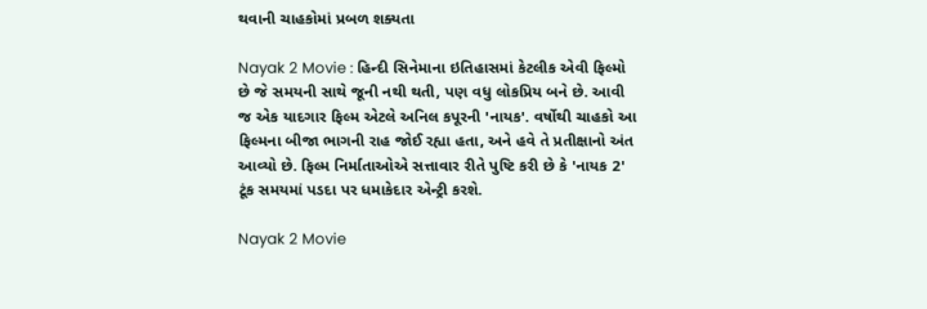થવાની ચાહકોમાં પ્રબળ શક્યતા

Nayak 2 Movie : હિન્દી સિનેમાના ઇતિહાસમાં કેટલીક એવી ફિલ્મો છે જે સમયની સાથે જૂની નથી થતી, પણ વધુ લોકપ્રિય બને છે. આવી જ એક યાદગાર ફિલ્મ એટલે અનિલ કપૂરની 'નાયક'. વર્ષોથી ચાહકો આ ફિલ્મના બીજા ભાગની રાહ જોઈ રહ્યા હતા, અને હવે તે પ્રતીક્ષાનો અંત આવ્યો છે. ફિલ્મ નિર્માતાઓએ સત્તાવાર રીતે પુષ્ટિ કરી છે કે 'નાયક 2' ટૂંક સમયમાં પડદા પર ધમાકેદાર એન્ટ્રી કરશે.

Nayak 2 Movie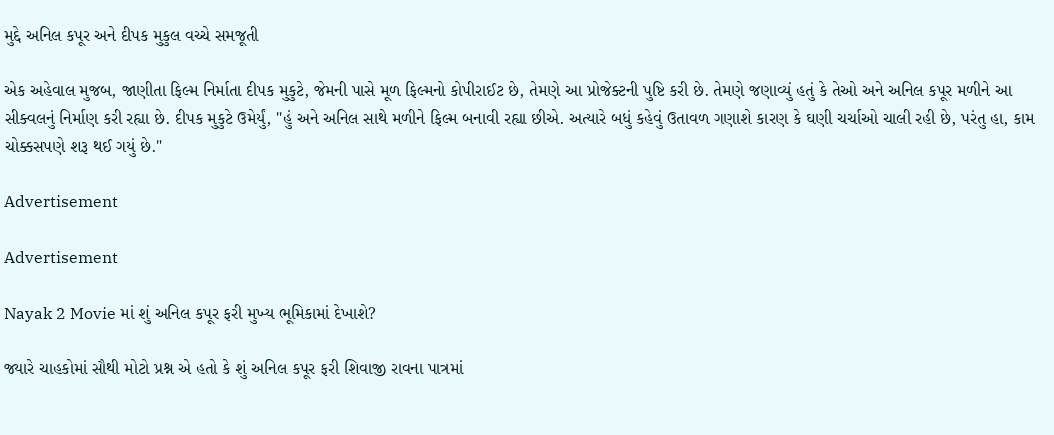મુદ્દે અનિલ કપૂર અને દીપક મુકુલ વચ્ચે સમજૂતી

એક અહેવાલ મુજબ, જાણીતા ફિલ્મ નિર્માતા દીપક મુકુટે, જેમની પાસે મૂળ ફિલ્મનો કોપીરાઈટ છે, તેમણે આ પ્રોજેક્ટની પુષ્ટિ કરી છે. તેમણે જણાવ્યું હતું કે તેઓ અને અનિલ કપૂર મળીને આ સીક્વલનું નિર્માણ કરી રહ્યા છે. દીપક મુકુટે ઉમેર્યું, "હું અને અનિલ સાથે મળીને ફિલ્મ બનાવી રહ્યા છીએ. અત્યારે બધું કહેવું ઉતાવળ ગણાશે કારણ કે ઘણી ચર્ચાઓ ચાલી રહી છે, પરંતુ હા, કામ ચોક્કસપણે શરૂ થઈ ગયું છે."

Advertisement

Advertisement

Nayak 2 Movie માં શું અનિલ કપૂર ફરી મુખ્ય ભૂમિકામાં દેખાશે?

જ્યારે ચાહકોમાં સૌથી મોટો પ્રશ્ન એ હતો કે શું અનિલ કપૂર ફરી શિવાજી રાવના પાત્રમાં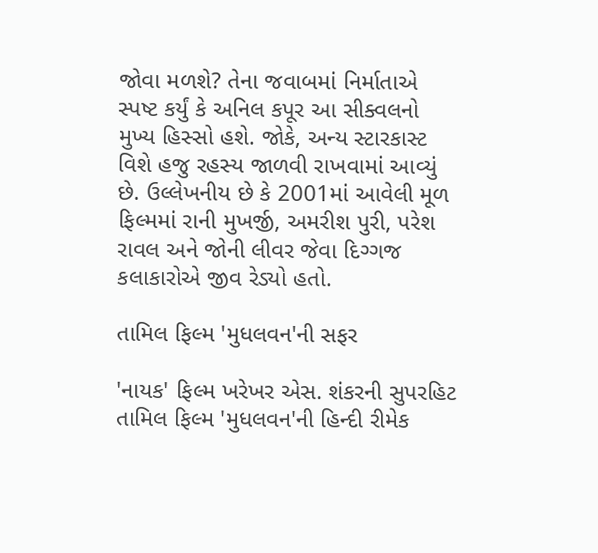જોવા મળશે? તેના જવાબમાં નિર્માતાએ સ્પષ્ટ કર્યું કે અનિલ કપૂર આ સીક્વલનો મુખ્ય હિસ્સો હશે. જોકે, અન્ય સ્ટારકાસ્ટ વિશે હજુ રહસ્ય જાળવી રાખવામાં આવ્યું છે. ઉલ્લેખનીય છે કે 2001માં આવેલી મૂળ ફિલ્મમાં રાની મુખર્જી, અમરીશ પુરી, પરેશ રાવલ અને જોની લીવર જેવા દિગ્ગજ કલાકારોએ જીવ રેડ્યો હતો.

તામિલ ફિલ્મ 'મુધલવન'ની સફર

'નાયક' ફિલ્મ ખરેખર એસ. શંકરની સુપરહિટ તામિલ ફિલ્મ 'મુધલવન'ની હિન્દી રીમેક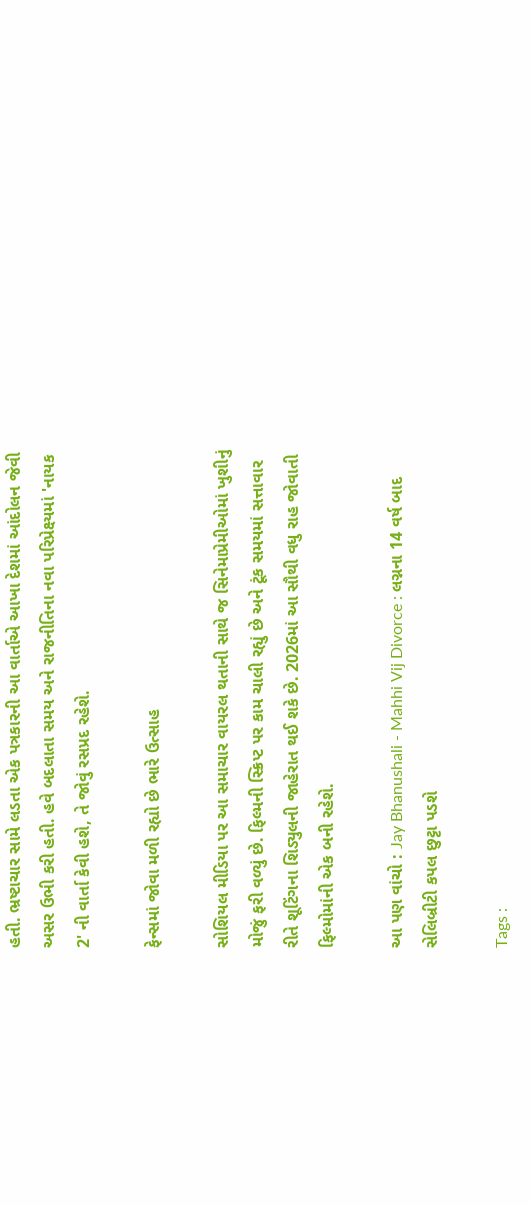હતી. ભ્રષ્ટાચાર સામે લડતા એક પત્રકારની આ વાર્તાએ આખા દેશમાં આંદોલન જેવી અસર ઉભી કરી હતી. હવે બદલાતા સમય અને રાજનીતિના નવા પરિપ્રેક્ષ્યમાં 'નાયક 2' ની વાર્તા કેવી હશે, તે જોવું રસપ્રદ રહેશે.

ફેન્સમાં જોવા મળી રહ્યો છે ભારે ઉત્સાહ

સોશિયલ મીડિયા પર આ સમાચાર વાયરલ થતાની સાથે જ સિનેમાપ્રેમીઓમાં ખુશીનું મોજું ફરી વળ્યું છે. ફિલ્મની સ્ક્રિપ્ટ પર કામ ચાલી રહ્યું છે અને ટૂંક સમયમાં સત્તાવાર રીતે શૂટિંગના શિડ્યુલની જાહેરાત થઈ શકે છે. 2026માં આ સૌથી વધુ રાહ જોવાતી ફિલ્મોમાંની એક બની રહેશે.

આ પણ વાંચો : Jay Bhanushali - Mahhi Vij Divorce : લગ્નના 14 વર્ષ બાદ સેલિબ્રીટી કપલ છુટ્ટા પડશે

Tags :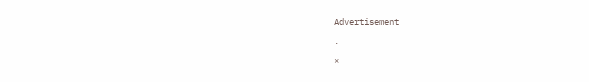Advertisement

.

×